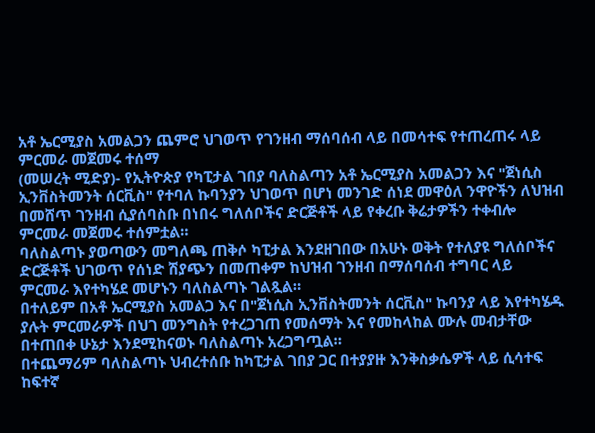አቶ ኤርሚያስ አመልጋን ጨምሮ ህገወጥ የገንዘብ ማሰባሰብ ላይ በመሳተፍ የተጠረጠሩ ላይ ምርመራ መጀመሩ ተሰማ
(መሠረት ሚድያ)- የኢትዮጵያ የካፒታል ገበያ ባለስልጣን አቶ ኤርሚያስ አመልጋን እና "ጀነሲስ ኢንቨስትመንት ሰርቪስ" የተባለ ኩባንያን ህገወጥ በሆነ መንገድ ሰነደ መዋዕለ ንዋዮችን ለህዝብ በመሸጥ ገንዘብ ሲያሰባስቡ በነበሩ ግለሰቦችና ድርጅቶች ላይ የቀረቡ ቅሬታዎችን ተቀብሎ ምርመራ መጀመሩ ተሰምቷል።
ባለስልጣኑ ያወጣውን መግለጫ ጠቅሶ ካፒታል እንደዘገበው በአሁኑ ወቅት የተለያዩ ግለሰቦችና ድርጅቶች ህገወጥ የሰነድ ሽያጭን በመጠቀም ከህዝብ ገንዘብ በማሰባሰብ ተግባር ላይ ምርመራ እየተካሄደ መሆኑን ባለስልጣኑ ገልጿል።
በተለይም በአቶ ኤርሚያስ አመልጋ እና በ"ጀነሲስ ኢንቨስትመንት ሰርቪስ" ኩባንያ ላይ እየተካሄዱ ያሉት ምርመራዎች በህገ መንግስት የተረጋገጠ የመሰማት እና የመከላከል ሙሉ መብታቸው በተጠበቀ ሁኔታ እንደሚከናወኑ ባለስልጣኑ አረጋግጧል።
በተጨማሪም ባለስልጣኑ ህብረተሰቡ ከካፒታል ገበያ ጋር በተያያዙ እንቅስቃሴዎች ላይ ሲሳተፍ ከፍተኛ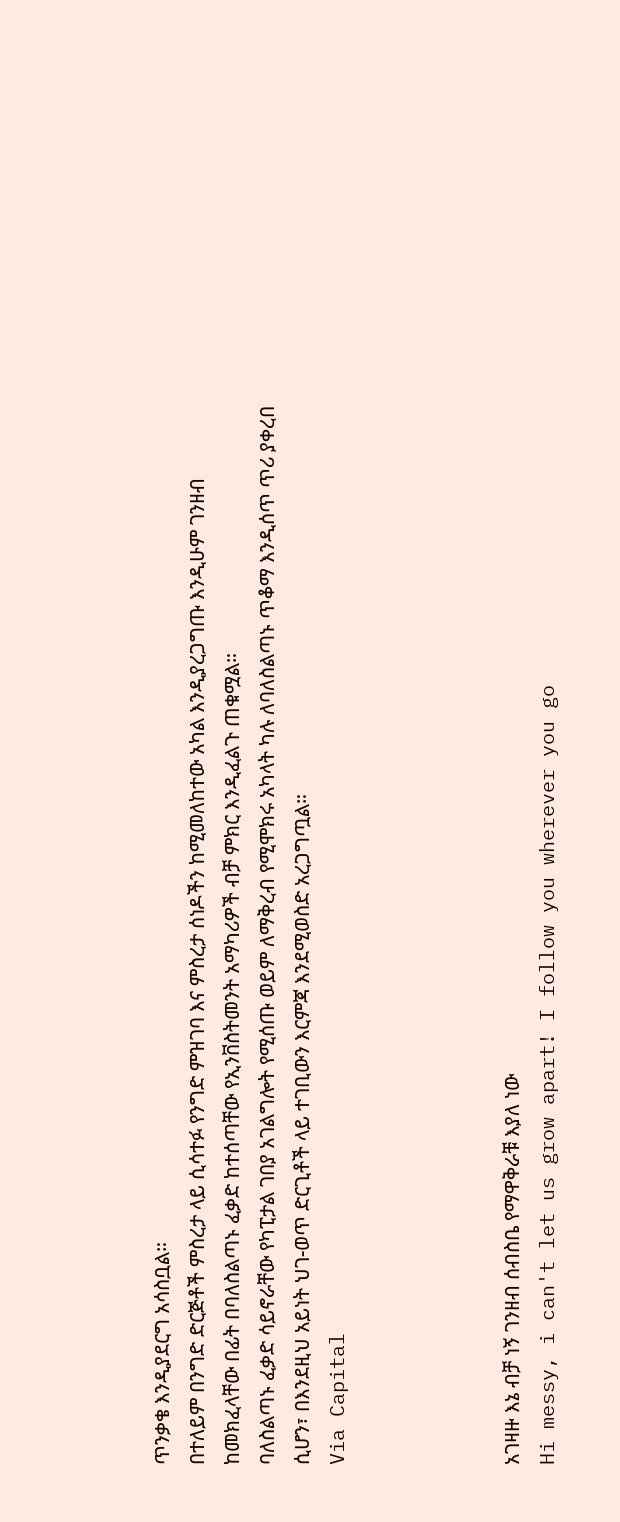ጥንቃቄ እንዲያደርግ አሳስቧል።
በተለይም በንግድ ድርጅቶች ምስረታ ላይ ሲሳተፉ የንግድ ምዝገባ እና ምስረታ ሰነዶችን ከሚመለከተው አካል እንዲያረጋግጡ እንዲሁም ገንዘብ ከመክፈላቸው በፊት በባለስልጣኑ ፈቃድ ከተሰጣቸው የኢንቨስትመንት አማካሪዎች ብቻ ምክር እንዲፈልጉ ጠቁሟል።
ባለስልጣኑ ፈቃድ ሳይኖራቸው የካፒታል ገበያ አገልግሎት የሚሰጡ ወይም ለማቅረብ የሚሞክሩ አካላት ካሉ ለባለስልጣኑ ጥቆማ እንዲሰጥ ጥሪ ያቀረበ ሲሆን፣ በእንደዚህ አይነት ህገ-ወጥ ድርጊቶች ላይ ተገቢውን እርምጃ እንደሚወስድ አረጋግጧል።
Via Capital




አገዛዙ እኔ ብቻ ነኝ ገንዘብ ሰብስቤ የማዋቅራቹ እያለ ነው
Hi messy, i can't let us grow apart! I follow you wherever you go